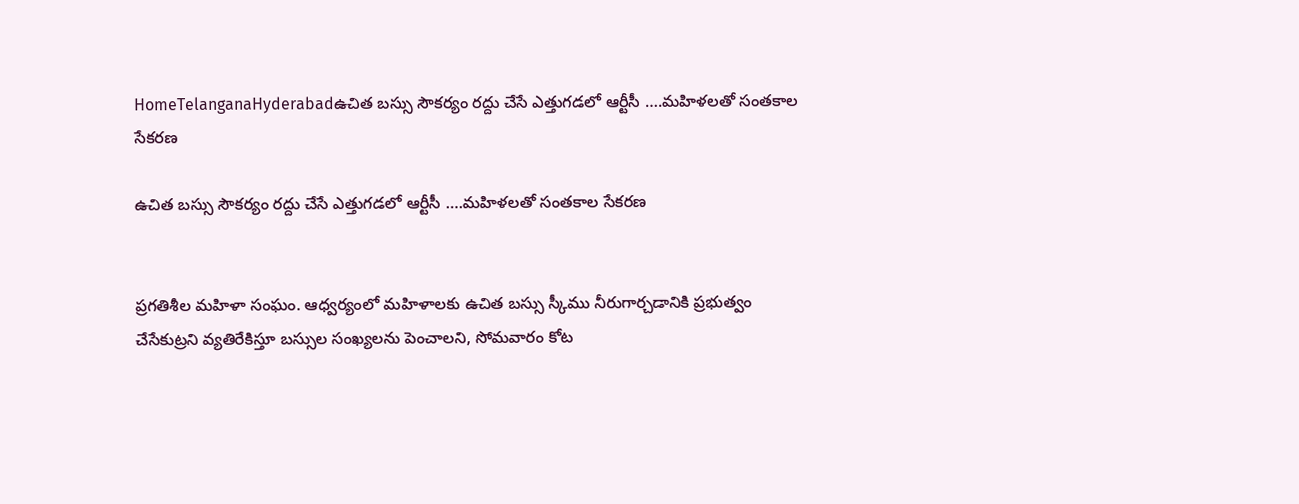HomeTelanganaHyderabadఉచిత బస్సు సౌకర్యం రద్దు చేసే ఎత్తుగడలో ఆర్టీసీ ….మహిళలతో సంతకాల సేకరణ

ఉచిత బస్సు సౌకర్యం రద్దు చేసే ఎత్తుగడలో ఆర్టీసీ ….మహిళలతో సంతకాల సేకరణ


ప్రగతిశీల మహిళా సంఘం. ఆధ్వర్యంలో మహిళాలకు ఉచిత బస్సు స్కీము నీరుగార్చడానికి ప్రభుత్వం చేసేకుట్రని వ్యతిరేకిస్తూ బస్సుల సంఖ్యలను పెంచాలని, సోమవారం కోట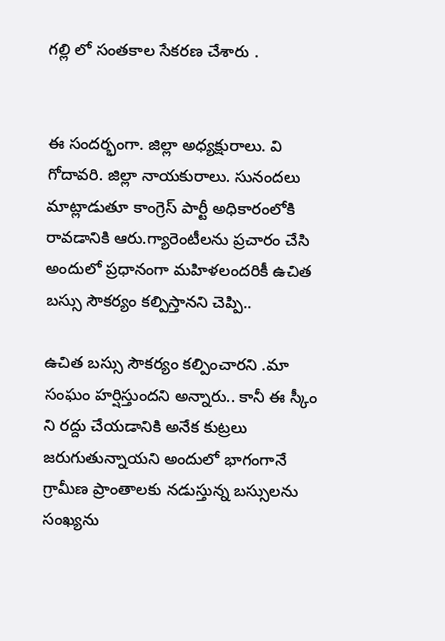గల్లి లో సంతకాల సేకరణ చేశారు .


ఈ సందర్భంగా. జిల్లా అధ్యక్షురాలు. వి గోదావరి. జిల్లా నాయకురాలు. సునందలు మాట్లాడుతూ కాంగ్రెస్ పార్టీ అధికారంలోకి రావడానికి ఆరు.గ్యారెంటీలను ప్రచారం చేసి అందులో ప్రధానంగా మహిళలందరికీ ఉచిత బస్సు సౌకర్యం కల్పిస్తానని చెప్పి..

ఉచిత బస్సు సౌకర్యం కల్పించారని .మా సంఘం హర్షిస్తుందని అన్నారు.. కానీ ఈ స్కీం ని రద్దు చేయడానికి అనేక కుట్రలు జరుగుతున్నాయని అందులో భాగంగానే గ్రామీణ ప్రాంతాలకు నడుస్తున్న బస్సులను సంఖ్యను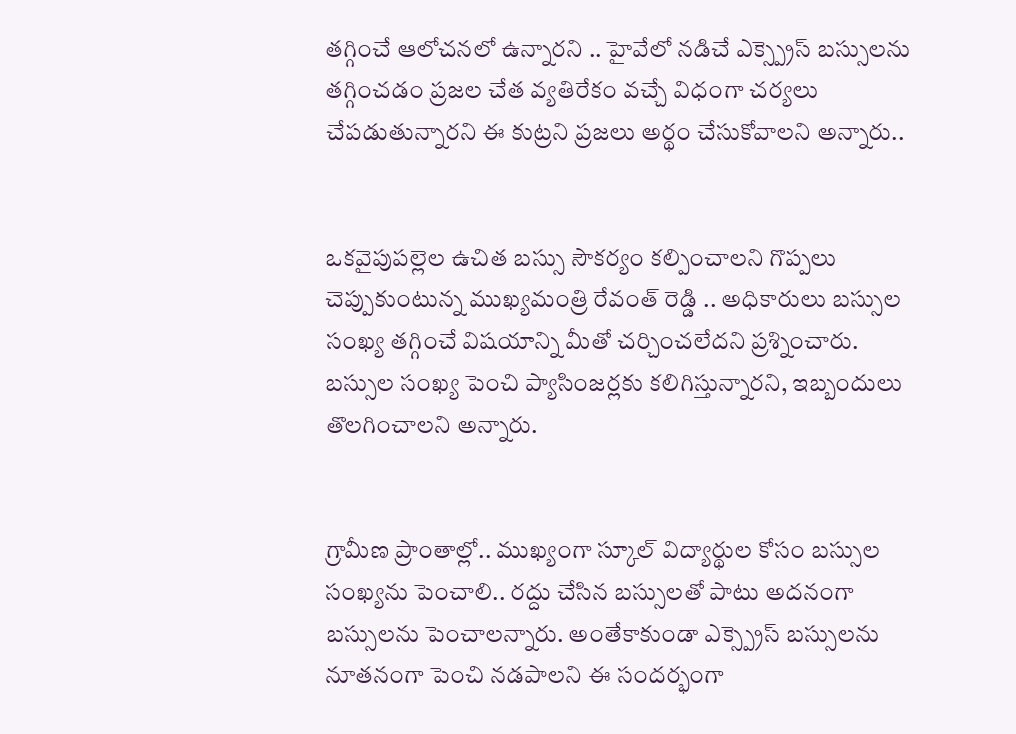తగ్గించే ఆలోచనలో ఉన్నారని .. హైవేలో నడిచే ఎక్స్ప్రెస్ బస్సులను తగ్గించడం ప్రజల చేత వ్యతిరేకం వచ్చే విధంగా చర్యలు చేపడుతున్నారని ఈ కుట్రని ప్రజలు అర్థం చేసుకోవాలని అన్నారు..


ఒకవైపుపల్లెల ఉచిత బస్సు సౌకర్యం కల్పించాలని గొప్పలు చెప్పుకుంటున్న ముఖ్యమంత్రి రేవంత్ రెడ్డి .. అధికారులు బస్సుల సంఖ్య తగ్గించే విషయాన్ని మీతో చర్చించలేదని ప్రశ్నించారు. బస్సుల సంఖ్య పెంచి ప్యాసింజర్లకు కలిగిస్తున్నారని, ఇబ్బందులు తొలగించాలని అన్నారు.


గ్రామీణ ప్రాంతాల్లో.. ముఖ్యంగా స్కూల్ విద్యార్థుల కోసం బస్సుల సంఖ్యను పెంచాలి.. రద్దు చేసిన బస్సులతో పాటు అదనంగా బస్సులను పెంచాలన్నారు. అంతేకాకుండా ఎక్స్ప్రెస్ బస్సులను నూతనంగా పెంచి నడపాలని ఈ సందర్భంగా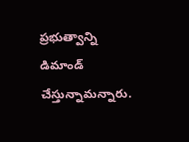ప్రభుత్వాన్ని డిమాండ్ చేస్తున్నామన్నారు.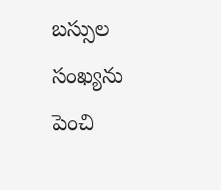బస్సుల సంఖ్యను పెంచి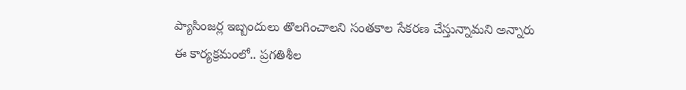ప్యాసింజర్ల ఇబ్బందులు తొలగించాలని సంతకాల సేకరణ చేస్తున్నామని అన్నారు
ఈ కార్యక్రమంలో.. ప్రగతిశీల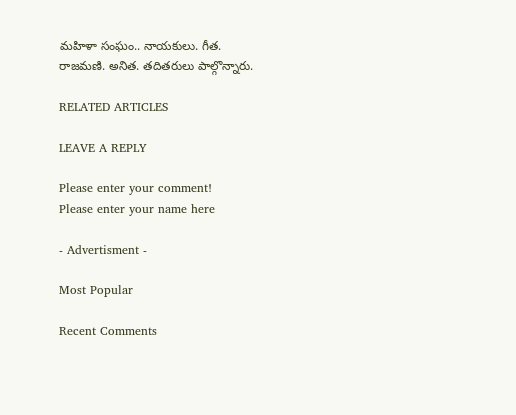మహిళా సంఘం.. నాయకులు. గీత. రాజమణి. అనిత. తదితరులు పాల్గొన్నారు.

RELATED ARTICLES

LEAVE A REPLY

Please enter your comment!
Please enter your name here

- Advertisment -

Most Popular

Recent Comments